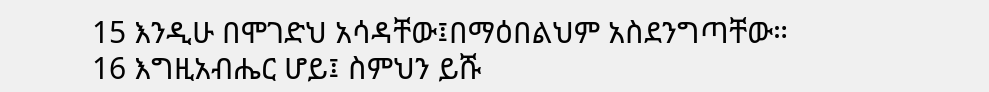15 እንዲሁ በሞገድህ አሳዳቸው፤በማዕበልህም አስደንግጣቸው።
16 እግዚአብሔር ሆይ፤ ስምህን ይሹ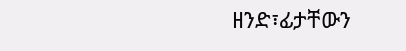ዘንድ፣ፊታቸውን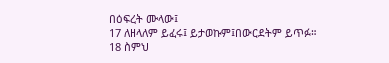በዕፍረት ሙላው፤
17 ለዘላለም ይፈሩ፤ ይታወኩም፤በውርደትም ይጥፉ።
18 ስምህ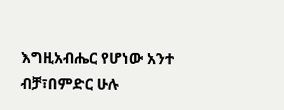እግዚአብሔር የሆነው አንተ ብቻ፣በምድር ሁሉ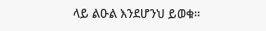ላይ ልዑል እንደሆንህ ይወቁ።